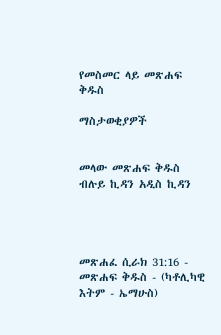የመስመር ላይ መጽሐፍ ቅዱስ

ማስታወቂያዎች


መላው መጽሐፍ ቅዱስ ብሉይ ኪዳን አዲስ ኪዳን




መጽሐፈ ሲራክ 31:16 - መጽሐፍ ቅዱስ - (ካቶሊካዊ እትም - ኤማሁስ)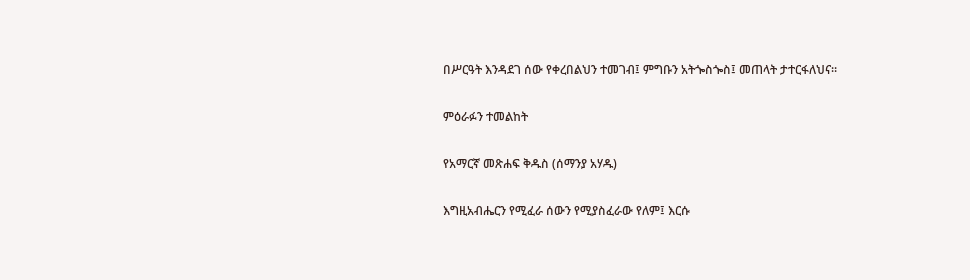በሥርዓት እንዳደገ ሰው የቀረበልህን ተመገብ፤ ምግቡን አትጐስጐስ፤ መጠላት ታተርፋለህና።

ምዕራፉን ተመልከት

የአማርኛ መጽሐፍ ቅዱስ (ሰማንያ አሃዱ)

እግዚአብሔርን የሚፈራ ሰውን የሚያስፈራው የለም፤ እርሱ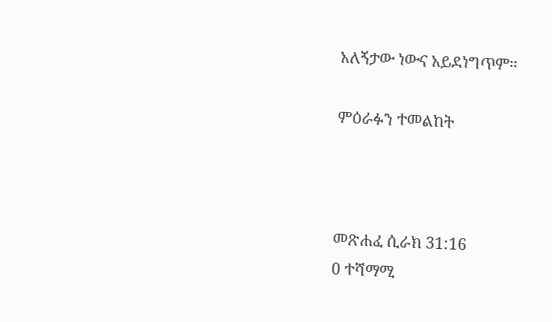አለኝታው ነውና አይደነግጥም።

ምዕራፉን ተመልከት



መጽሐፈ ሲራክ 31:16
0 ተሻማሚ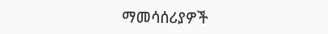ማመሳሰሪያዎች